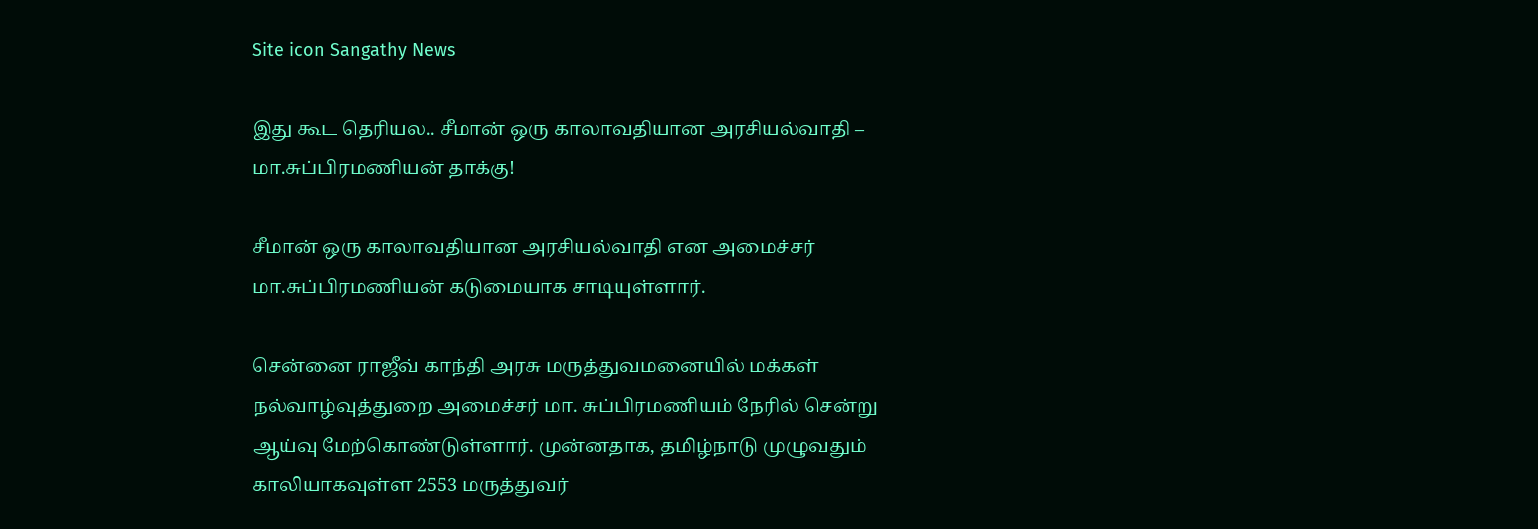Site icon Sangathy News

இது கூட தெரியல.. சீமான் ஒரு காலாவதியான அரசியல்வாதி – மா.சுப்பிரமணியன் தாக்கு!

சீமான் ஒரு காலாவதியான அரசியல்வாதி என அமைச்சர் மா.சுப்பிரமணியன் கடுமையாக சாடியுள்ளார்.

சென்னை ராஜீவ் காந்தி அரசு மருத்துவமனையில் மக்கள் நல்வாழ்வுத்துறை அமைச்சர் மா. சுப்பிரமணியம் நேரில் சென்று ஆய்வு மேற்கொண்டுள்ளார். முன்னதாக, தமிழ்நாடு முழுவதும் காலியாகவுள்ள 2553 மருத்துவர்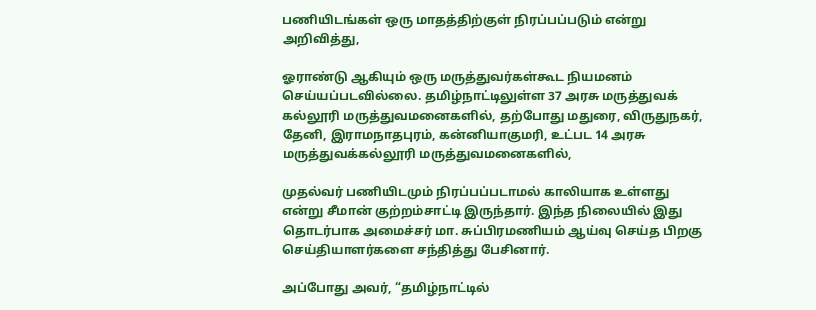பணியிடங்கள் ஒரு மாதத்திற்குள் நிரப்பப்படும் என்று அறிவித்து,

ஓராண்டு ஆகியும் ஒரு மருத்துவர்கள்கூட நியமனம் செய்யப்படவில்லை. தமிழ்நாட்டிலுள்ள 37 அரசு மருத்துவக் கல்லூரி மருத்துவமனைகளில், தற்போது மதுரை, விருதுநகர், தேனி, இராமநாதபுரம், கன்னியாகுமரி, உட்பட 14 அரசு மருத்துவக்கல்லூரி மருத்துவமனைகளில்,

முதல்வர் பணியிடமும் நிரப்பப்படாமல் காலியாக உள்ளது என்று சீமான் குற்றம்சாட்டி இருந்தார். இந்த நிலையில் இது தொடர்பாக அமைச்சர் மா. சுப்பிரமணியம் ஆய்வு செய்த பிறகு செய்தியாளர்களை சந்தித்து பேசினார்.

அப்போது அவர், “தமிழ்நாட்டில்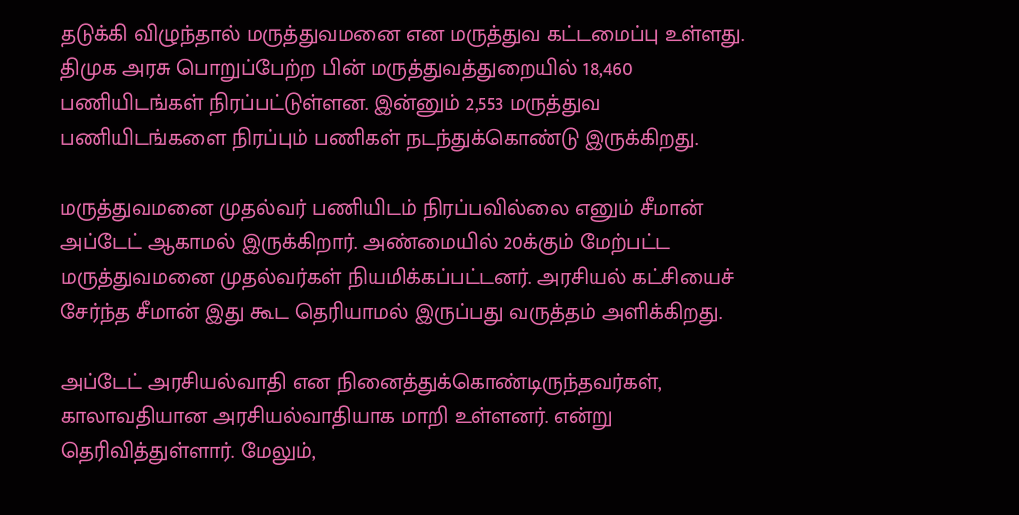தடுக்கி விழுந்தால் மருத்துவமனை என மருத்துவ கட்டமைப்பு உள்ளது. திமுக அரசு பொறுப்பேற்ற பின் மருத்துவத்துறையில் 18,460 பணியிடங்கள் நிரப்பட்டுள்ளன. இன்னும் 2,553 மருத்துவ பணியிடங்களை நிரப்பும் பணிகள் நடந்துக்கொண்டு இருக்கிறது.

மருத்துவமனை முதல்வர் பணியிடம் நிரப்பவில்லை எனும் சீமான் அப்டேட் ஆகாமல் இருக்கிறார். அண்மையில் 20க்கும் மேற்பட்ட மருத்துவமனை முதல்வர்கள் நியமிக்கப்பட்டனர். அரசியல் கட்சியைச் சேர்ந்த சீமான் இது கூட தெரியாமல் இருப்பது வருத்தம் அளிக்கிறது.

அப்டேட் அரசியல்வாதி என நினைத்துக்கொண்டிருந்தவர்கள், காலாவதியான அரசியல்வாதியாக மாறி உள்ளனர். என்று தெரிவித்துள்ளார். மேலும்,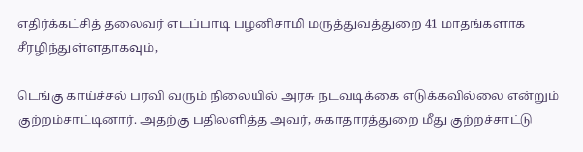எதிர்க்கட்சித் தலைவர் எடப்பாடி பழனிசாமி மருத்துவத்துறை 41 மாதங்களாக சீரழிந்துள்ளதாகவும்,

டெங்கு காய்ச்சல் பரவி வரும் நிலையில் அரசு நடவடிக்கை எடுக்கவில்லை என்றும் குற்றம்சாட்டினார். அதற்கு பதிலளித்த அவர், சுகாதாரத்துறை மீது குற்றச்சாட்டு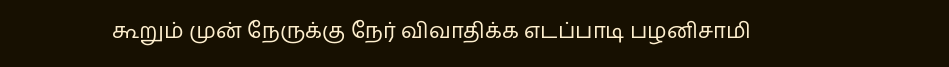கூறும் முன் நேருக்கு நேர் விவாதிக்க எடப்பாடி பழனிசாமி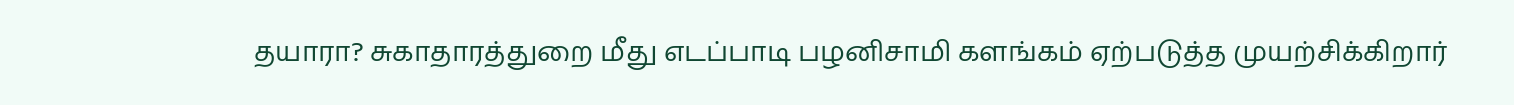தயாரா? சுகாதாரத்துறை மீது எடப்பாடி பழனிசாமி களங்கம் ஏற்படுத்த முயற்சிக்கிறார்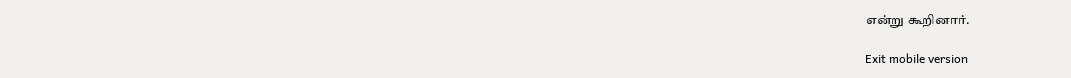என்று கூறினார்.

Exit mobile version